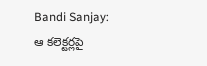Bandi Sanjay: ఆ కలెక్టర్లపై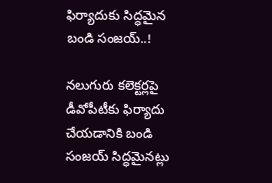ఫిర్యాదుకు సిద్ధమైన బండి సంజయ్..!

నలుగురు కలెక్టర్లపై డీవోపీటీకు ఫిర్యాదు చేయడానికి బండి సంజయ్ సిద్ధమైనట్లు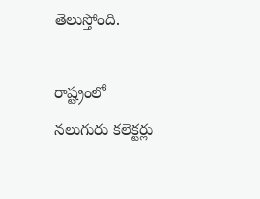తెలుస్తోంది.

రాష్ట్రంలో నలుగురు కలెక్టర్లు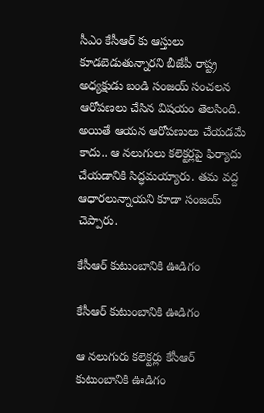సీఎం కేసీఆర్ కు ఆస్తులు కూడబెడుతున్నారని బీజేపీ రాష్ట్ర అధ్యక్షుడు బండి సంజయ్ సంచలన ఆరోపణలు చేసిన విషయం తెలసింది. అయితే ఆయన ఆరోపణులు చేయడమే కాదు.. ఆ నలుగులు కలెక్టర్లపై ఫిర్యాదు చేయడానికి సిద్ధమయ్యారు. తమ వద్ద ఆధారలున్నాయని కూడా సంజయ్ చెప్పారు.

కేసీఆర్ కుటుంబానికి ఊడిగం

కేసీఆర్ కుటుంబానికి ఊడిగం

ఆ నలుగురు కలెక్టర్లు కేసీఆర్ కుటుంబానికి ఊడిగం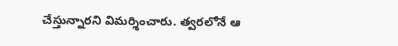చేస్తున్నారని విమర్శించారు. త్వరలోనే ఆ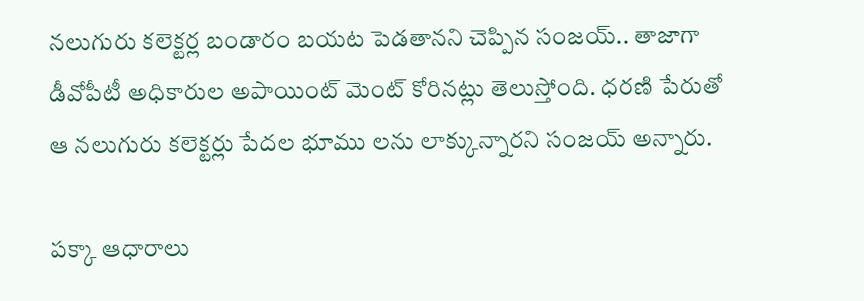నలుగురు కలెక్టర్ల బండారం బయట పెడతానని చెప్పిన సంజయ్.. తాజాగా డీవోపీటీ అధికారుల అపాయింట్ మెంట్ కోరినట్లు తెలుస్తోంది. ధరణి పేరుతో ఆ నలుగురు కలెక్టర్లు పేదల భూము లను లాక్కున్నారని సంజయ్ అన్నారు.

పక్కా ఆధారాలు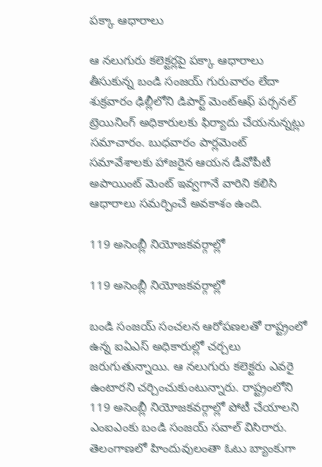పక్కా ఆధారాలు

ఆ నలుగురు కలెక్టర్లపై పక్కా ఆధారాలు తీసుకున్న బండి సంజయ్ గురువారం లేదా శుక్రవారం ఢిల్లీలోని డిపార్ట్ మెంట్ఆఫ్ పర్సనల్ ట్రెయినింగ్ అధికారులకు ఫిర్యాదు చేయనున్నట్లు సమాచారం. బుధవారం పార్లమెంట్ సమావేశాలకు హాజరైన ఆయన డీవోపీటీ అపాయింట్ మెంట్ ఇవ్వగానే వారిని కలిసి ఆధారాలు సమర్పించే అవకాశం ఉంది.

119 అసెంబ్లీ నియోజకవర్గాల్లో

119 అసెంబ్లీ నియోజకవర్గాల్లో

బండి సంజయ్ సంచలన ఆరోపణలతో రాష్ట్రంలో ఉన్న ఐఏఎస్ అధికారుల్లో చర్చలు జరుగుతున్నాయి. ఆ నలుగురు కలెక్టరు ఎవరై ఉంటారని చర్చించుకుంటున్నారు. రాష్ట్రంలోని 119 అసెంబ్లీ నియోజకవర్గాల్లో పోటీ చేయాలని ఎంఐఎంకు బండి సంజయ్ సవాల్ విసిరారు. తెలంగాణలో హిందువులంతా ఓటు బ్యాంకుగా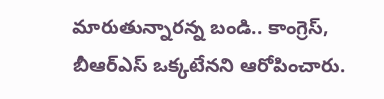మారుతున్నారన్న బండి.. కాంగ్రెస్, బీఆర్ఎస్ ఒక్కటేనని ఆరోపించారు.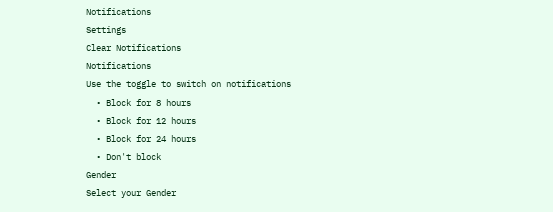Notifications
Settings
Clear Notifications
Notifications
Use the toggle to switch on notifications
  • Block for 8 hours
  • Block for 12 hours
  • Block for 24 hours
  • Don't block
Gender
Select your Gender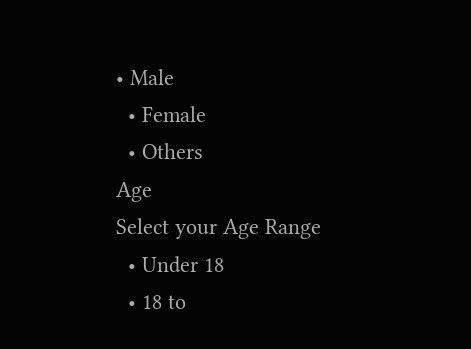• Male
  • Female
  • Others
Age
Select your Age Range
  • Under 18
  • 18 to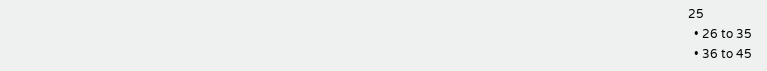25
  • 26 to 35
  • 36 to 45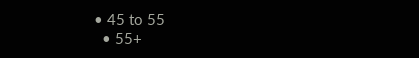• 45 to 55
  • 55+